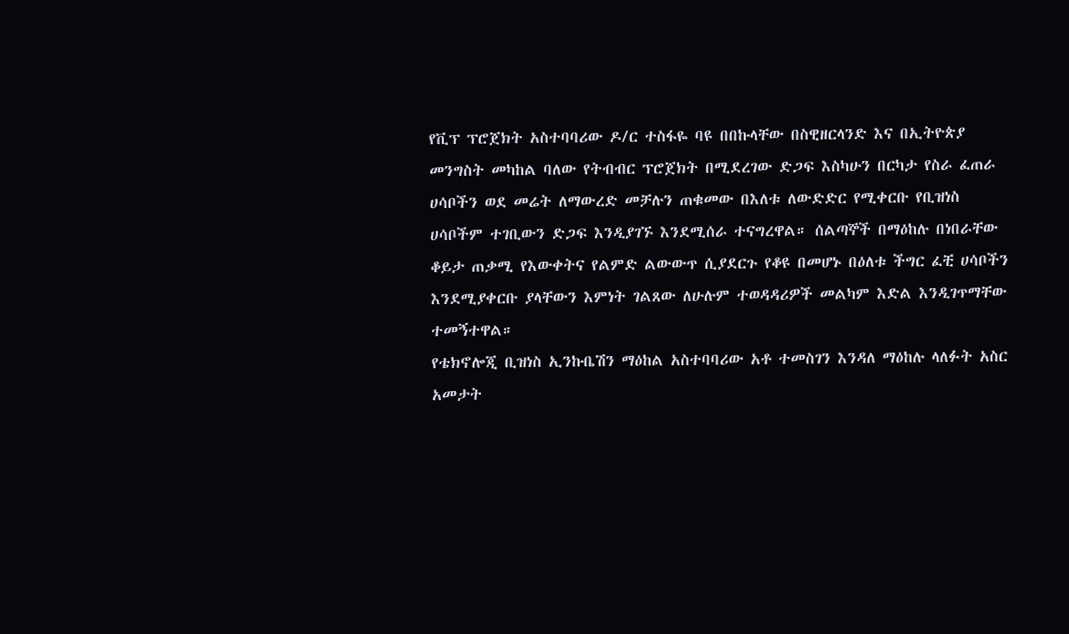የቪፕ ፕሮጀክት አስተባባሪው ዶ/ር ተስፋዬ ባዩ በበኩላቸው በስዊዘርላንድ እና በኢትዮጵያ መንግስት መካከል ባለው የትብብር ፕሮጀክት በሚደረገው ድጋፍ እስካሁን በርካታ የስራ ፈጠራ ሀሳቦችን ወደ መሬት ለማውረድ መቻሉን ጠቁመው በእለቱ ለውድድር የሚቀርቡ የቢዝነስ ሀሳቦችም ተገቢውን ድጋፍ እንዲያገኙ እንደሚሰራ ተናግረዋል። ሰልጣኞች በማዕከሉ በነበራቸው ቆይታ ጠቃሚ የእውቀትና የልምድ ልውውጥ ሲያደርጉ የቆዩ በመሆኑ በዕለቱ ችግር ፈቺ ሀሳቦችን እንደሚያቀርቡ ያላቸውን እምነት ገልጸው ለሁሉም ተወዳዳሪዎች መልካም እድል እንዲገጥማቸው ተመኝተዋል።
የቴክኖሎጂ ቢዝነስ ኢንኩቤሽን ማዕከል አስተባባሪው አቶ ተመስገን እንዳለ ማዕከሉ ላለፉት አስር አመታት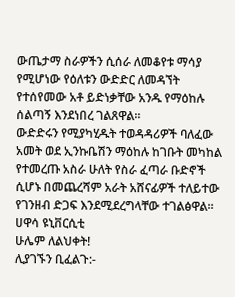ውጤታማ ስራዎችን ሲሰራ ለመቆየቱ ማሳያ የሚሆነው የዕለቱን ውድድር ለመዳኘት የተሰየመው አቶ ይድነቃቸው አንዱ የማዕከሉ ሰልጣኝ እንደነበረ ገልጸዋል።
ውድድሩን የሚያካሂዱት ተወዳዳሪዎች ባለፈው አመት ወደ ኢንኩቤሽን ማዕከሉ ከገቡት መካከል የተመረጡ አስራ ሁለት የስራ ፈጣራ ቡድኖች ሲሆኑ በመጨረሻም አራት አሸናፊዎች ተለይተው የገንዘብ ድጋፍ እንደሚደረግላቸው ተገልፅዋል።
ሀዋሳ ዩኒቨርሲቲ
ሁሌም ለልህቀት!
ሊያገኙን ቢፈልጉ:-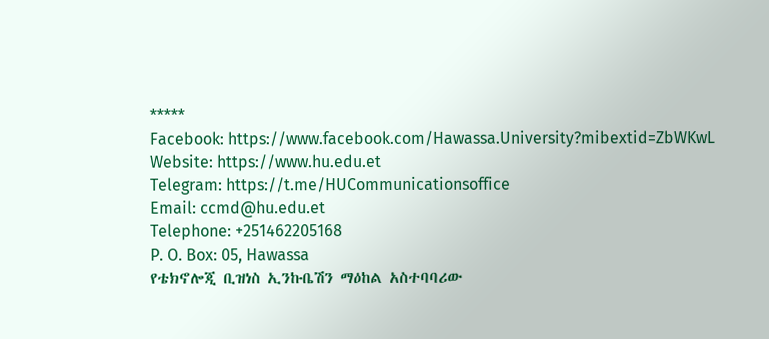*****
Facebook: https://www.facebook.com/Hawassa.University?mibextid=ZbWKwL
Website: https://www.hu.edu.et
Telegram: https://t.me/HUCommunicationsoffice
Email: ccmd@hu.edu.et
Telephone: +251462205168
P. O. Box: 05, Hawassa
የቴክኖሎጂ ቢዝነስ ኢንኩቤሽን ማዕከል አስተባባሪው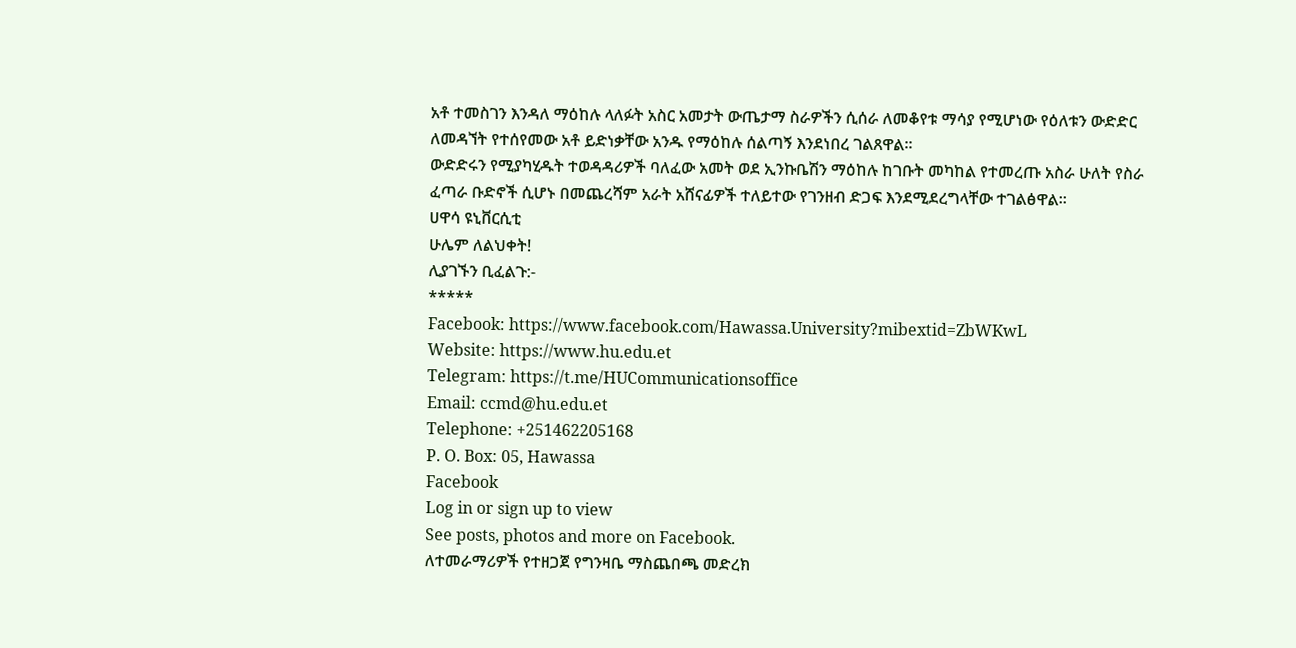አቶ ተመስገን እንዳለ ማዕከሉ ላለፉት አስር አመታት ውጤታማ ስራዎችን ሲሰራ ለመቆየቱ ማሳያ የሚሆነው የዕለቱን ውድድር ለመዳኘት የተሰየመው አቶ ይድነቃቸው አንዱ የማዕከሉ ሰልጣኝ እንደነበረ ገልጸዋል።
ውድድሩን የሚያካሂዱት ተወዳዳሪዎች ባለፈው አመት ወደ ኢንኩቤሽን ማዕከሉ ከገቡት መካከል የተመረጡ አስራ ሁለት የስራ ፈጣራ ቡድኖች ሲሆኑ በመጨረሻም አራት አሸናፊዎች ተለይተው የገንዘብ ድጋፍ እንደሚደረግላቸው ተገልፅዋል።
ሀዋሳ ዩኒቨርሲቲ
ሁሌም ለልህቀት!
ሊያገኙን ቢፈልጉ:-
*****
Facebook: https://www.facebook.com/Hawassa.University?mibextid=ZbWKwL
Website: https://www.hu.edu.et
Telegram: https://t.me/HUCommunicationsoffice
Email: ccmd@hu.edu.et
Telephone: +251462205168
P. O. Box: 05, Hawassa
Facebook
Log in or sign up to view
See posts, photos and more on Facebook.
ለተመራማሪዎች የተዘጋጀ የግንዛቤ ማስጨበጫ መድረክ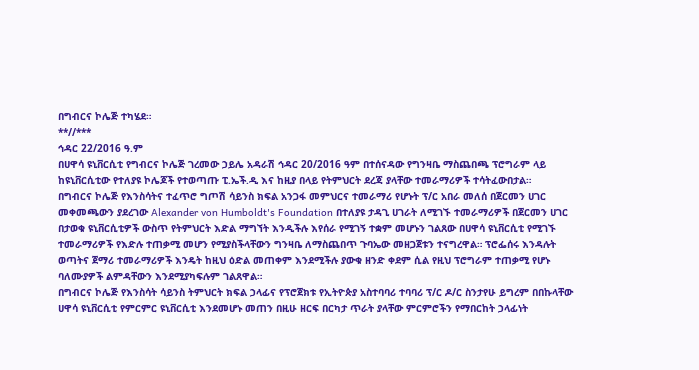በግብርና ኮሌጅ ተካሄደ።
**//***
ኅዳር 22/2016 ዓ.ም
በሀዋሳ ዩኒቨርሲቲ የግብርና ኮሌጅ ገረመው ኃይሌ አዳራሽ ኅዳር 20/2016 ዓም በተሰናዳው የግንዛቤ ማስጨበጫ ፕሮግራም ላይ ከዩኒቨርሲቲው የተለያዩ ኮሌጆች የተወጣጡ ፒ.ኤች.ዲ እና ከዚያ በላይ የትምህርት ደረጃ ያላቸው ተመራማሪዎች ተሳትፈውበታል።
በግብርና ኮሌጅ የእንስሳትና ተፈጥሮ ግጦሽ ሳይንስ ክፍል አንጋፋ መምህርና ተመራማሪ የሆኑት ፕ/ር አበራ መለሰ በጀርመን ሀገር መቀመጫውን ያደረገው Alexander von Humboldt's Foundation በተለያዩ ታዳጊ ሀገራት ለሚገኙ ተመራማሪዎች በጀርመን ሀገር በታወቁ ዩኒቨርሲቲዎች ውስጥ የትምህርት እድል ማግኘት እንዲችሉ እየሰራ የሚገኝ ተቋም መሆኑን ገልጸው በሀዋሳ ዩኒቨርሲቲ የሚገኙ ተመራማሪዎች የእድሉ ተጠቃሚ መሆን የሚያስችላቸውን ግንዛቤ ለማስጨበጥ ጉባኤው መዘጋጀቱን ተናግረዋል። ፕሮፌሰሩ እንዳሉት ወጣትና ጀማሪ ተመራማሪዎች እንዴት ከዚህ ዕድል መጠቀም እንደሚችሉ ያውቁ ዘንድ ቀደም ሲል የዚህ ፕሮግራም ተጠቃሚ የሆኑ ባለሙያዎች ልምዳቸውን እንደሚያካፍሉም ገልጸዋል።
በግብርና ኮሌጅ የእንስሳት ሳይንስ ትምህርት ክፍል ኃላፊና የፕሮጀክቱ የኢትዮጵያ አስተባባሪ ተባባሪ ፕ/ር ዶ/ር ስንታየሁ ይግረም በበኩላቸው ሀዋሳ ዩኒቨርሲቲ የምርምር ዩኒቨርሲቲ እንደመሆኑ መጠን በዚሁ ዘርፍ በርካታ ጥራት ያላቸው ምርምሮችን የማበርከት ኃላፊነት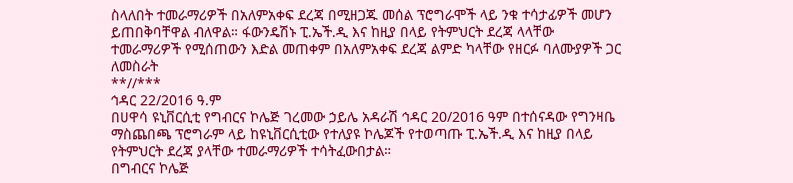ስላለበት ተመራማሪዎች በአለምአቀፍ ደረጃ በሚዘጋጁ መሰል ፕሮግራሞች ላይ ንቁ ተሳታፊዎች መሆን ይጠበቅባቸዋል ብለዋል። ፋውንዴሽኑ ፒ.ኤች.ዲ እና ከዚያ በላይ የትምህርት ደረጃ ላላቸው ተመራማሪዎች የሚሰጠውን እድል መጠቀም በአለምአቀፍ ደረጃ ልምድ ካላቸው የዘርፉ ባለሙያዎች ጋር ለመስራት
**//***
ኅዳር 22/2016 ዓ.ም
በሀዋሳ ዩኒቨርሲቲ የግብርና ኮሌጅ ገረመው ኃይሌ አዳራሽ ኅዳር 20/2016 ዓም በተሰናዳው የግንዛቤ ማስጨበጫ ፕሮግራም ላይ ከዩኒቨርሲቲው የተለያዩ ኮሌጆች የተወጣጡ ፒ.ኤች.ዲ እና ከዚያ በላይ የትምህርት ደረጃ ያላቸው ተመራማሪዎች ተሳትፈውበታል።
በግብርና ኮሌጅ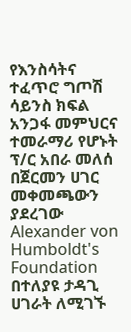የእንስሳትና ተፈጥሮ ግጦሽ ሳይንስ ክፍል አንጋፋ መምህርና ተመራማሪ የሆኑት ፕ/ር አበራ መለሰ በጀርመን ሀገር መቀመጫውን ያደረገው Alexander von Humboldt's Foundation በተለያዩ ታዳጊ ሀገራት ለሚገኙ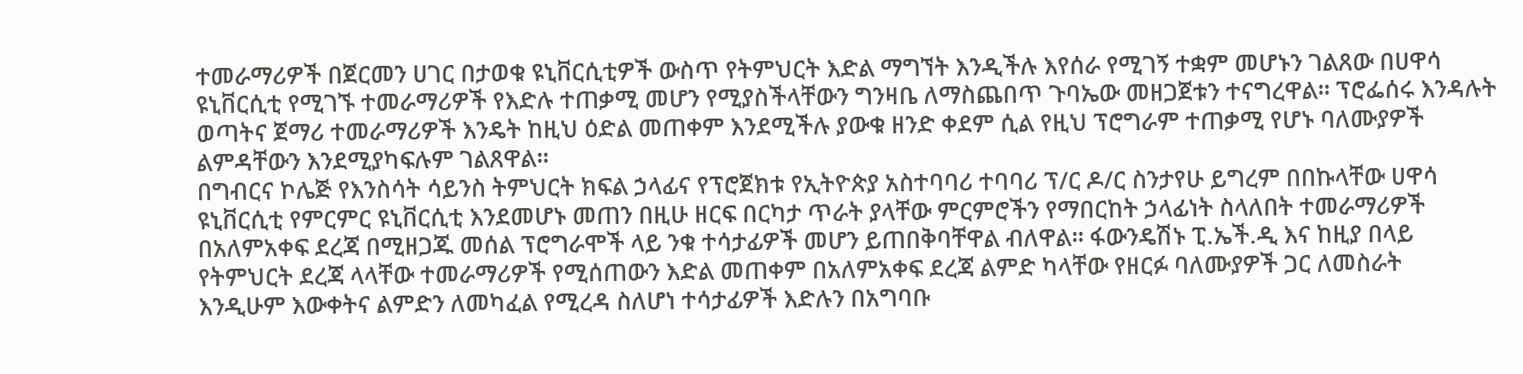ተመራማሪዎች በጀርመን ሀገር በታወቁ ዩኒቨርሲቲዎች ውስጥ የትምህርት እድል ማግኘት እንዲችሉ እየሰራ የሚገኝ ተቋም መሆኑን ገልጸው በሀዋሳ ዩኒቨርሲቲ የሚገኙ ተመራማሪዎች የእድሉ ተጠቃሚ መሆን የሚያስችላቸውን ግንዛቤ ለማስጨበጥ ጉባኤው መዘጋጀቱን ተናግረዋል። ፕሮፌሰሩ እንዳሉት ወጣትና ጀማሪ ተመራማሪዎች እንዴት ከዚህ ዕድል መጠቀም እንደሚችሉ ያውቁ ዘንድ ቀደም ሲል የዚህ ፕሮግራም ተጠቃሚ የሆኑ ባለሙያዎች ልምዳቸውን እንደሚያካፍሉም ገልጸዋል።
በግብርና ኮሌጅ የእንስሳት ሳይንስ ትምህርት ክፍል ኃላፊና የፕሮጀክቱ የኢትዮጵያ አስተባባሪ ተባባሪ ፕ/ር ዶ/ር ስንታየሁ ይግረም በበኩላቸው ሀዋሳ ዩኒቨርሲቲ የምርምር ዩኒቨርሲቲ እንደመሆኑ መጠን በዚሁ ዘርፍ በርካታ ጥራት ያላቸው ምርምሮችን የማበርከት ኃላፊነት ስላለበት ተመራማሪዎች በአለምአቀፍ ደረጃ በሚዘጋጁ መሰል ፕሮግራሞች ላይ ንቁ ተሳታፊዎች መሆን ይጠበቅባቸዋል ብለዋል። ፋውንዴሽኑ ፒ.ኤች.ዲ እና ከዚያ በላይ የትምህርት ደረጃ ላላቸው ተመራማሪዎች የሚሰጠውን እድል መጠቀም በአለምአቀፍ ደረጃ ልምድ ካላቸው የዘርፉ ባለሙያዎች ጋር ለመስራት
እንዲሁም እውቀትና ልምድን ለመካፈል የሚረዳ ስለሆነ ተሳታፊዎች እድሉን በአግባቡ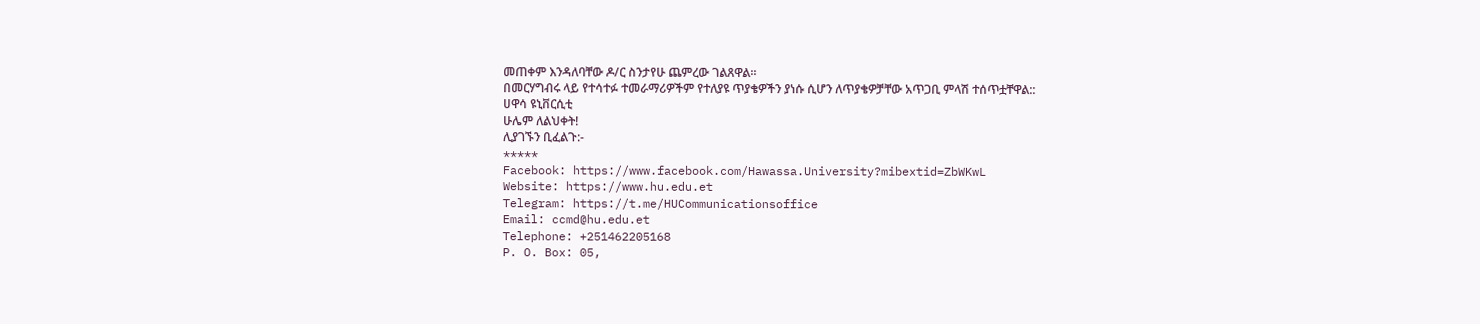መጠቀም እንዳለባቸው ዶ/ር ስንታየሁ ጨምረው ገልጸዋል።
በመርሃግብሩ ላይ የተሳተፉ ተመራማሪዎችም የተለያዩ ጥያቄዎችን ያነሱ ሲሆን ለጥያቄዎቻቸው አጥጋቢ ምላሽ ተሰጥቷቸዋል::
ሀዋሳ ዩኒቨርሲቲ
ሁሌም ለልህቀት!
ሊያገኙን ቢፈልጉ:-
*****
Facebook: https://www.facebook.com/Hawassa.University?mibextid=ZbWKwL
Website: https://www.hu.edu.et
Telegram: https://t.me/HUCommunicationsoffice
Email: ccmd@hu.edu.et
Telephone: +251462205168
P. O. Box: 05,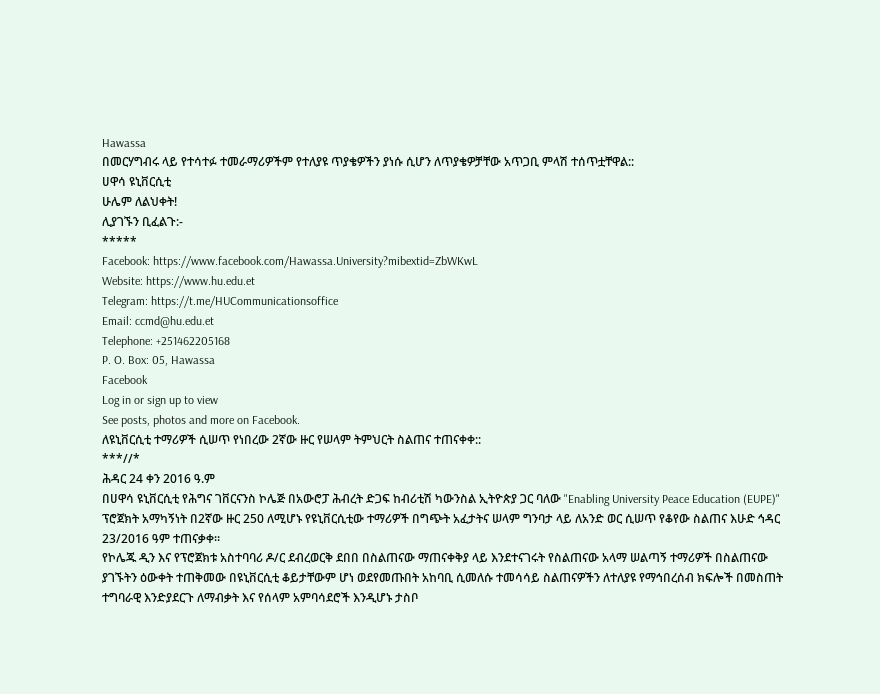Hawassa
በመርሃግብሩ ላይ የተሳተፉ ተመራማሪዎችም የተለያዩ ጥያቄዎችን ያነሱ ሲሆን ለጥያቄዎቻቸው አጥጋቢ ምላሽ ተሰጥቷቸዋል::
ሀዋሳ ዩኒቨርሲቲ
ሁሌም ለልህቀት!
ሊያገኙን ቢፈልጉ:-
*****
Facebook: https://www.facebook.com/Hawassa.University?mibextid=ZbWKwL
Website: https://www.hu.edu.et
Telegram: https://t.me/HUCommunicationsoffice
Email: ccmd@hu.edu.et
Telephone: +251462205168
P. O. Box: 05, Hawassa
Facebook
Log in or sign up to view
See posts, photos and more on Facebook.
ለዩኒቨርሲቲ ተማሪዎች ሲሠጥ የነበረው 2ኛው ዙር የሠላም ትምህርት ስልጠና ተጠናቀቀ::
***//*
ሕዳር 24 ቀን 2016 ዓ.ም
በሀዋሳ ዩኒቨርሲቲ የሕግና ገቨርናንስ ኮሌጅ በአውሮፓ ሕብረት ድጋፍ ከብሪቲሽ ካውንስል ኢትዮጵያ ጋር ባለው "Enabling University Peace Education (EUPE)" ፕሮጀክት አማካኝነት በ2ኛው ዙር 250 ለሚሆኑ የዩኒቨርሲቲው ተማሪዎች በግጭት አፈታትና ሠላም ግንባታ ላይ ለአንድ ወር ሲሠጥ የቆየው ስልጠና እሁድ ኅዳር 23/2016 ዓም ተጠናቃቀ።
የኮሌጁ ዲን እና የፕሮጀክቱ አስተባባሪ ዶ/ር ደብረወርቅ ደበበ በስልጠናው ማጠናቀቅያ ላይ እንደተናገሩት የስልጠናው አላማ ሠልጣኝ ተማሪዎች በስልጠናው ያገኙትን ዕውቀት ተጠቅመው በዩኒቨርሲቲ ቆይታቸውም ሆነ ወደየመጡበት አከባቢ ሲመለሱ ተመሳሳይ ስልጠናዎችን ለተለያዩ የማኅበረሰብ ክፍሎች በመስጠት ተግባራዊ እንድያደርጉ ለማብቃት እና የሰላም አምባሳደሮች እንዲሆኑ ታስቦ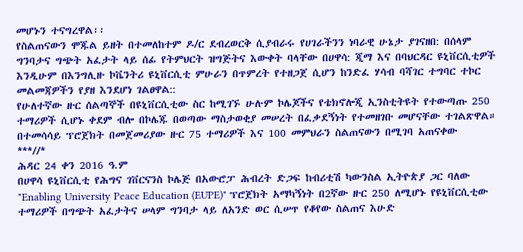መሆኑን ተናግረዋል፡፡
የስልጠናውን ሞጁል ይዘት በተመለከተም ዶ/ር ደብረወርቅ ሲያብራሩ የሀገራችንን ነባራዊ ሁኔታ ያገናዘበ: በሰላም ግንባታና ግጭት አፈታት ላይ ሰፊ የትምህርት ዝግጅትና እውቀት ባላቸው በሀዋሳ: ጂማ እና በባህርዳር ዩኒቨርሲቲዎች እንዲሁም በእንግሊዙ ኮቬንትሪ ዩኒቨርሲቲ ምሁራን በጥምረት የተዘጋጀ ሲሆን ከንድፈ ሃሳብ ባሻገር ተግባር ተኮር መልመጃዎችን የያዘ እንደሆነ ገልፀዋል::
የሁለተኛው ዙር ሰልጣኞች በዩኒቨርሲቲው ስር ከሚገኙ ሁሉም ኮሌጆችና የቴክኖሎጂ ኢንስቲትዩት የተውጣጡ 250 ተማሪዎች ሲሆኑ ቀደም ብሎ በኮሌጁ በወጣው ማስታወቂያ መሠረት በፈቃደኝነት የተመዘገቡ መሆናቸው ተገልጽዋል።
በተመሳሳይ ፕሮጀክት በመጀመሪያው ዙር 75 ተማሪዎች እና 100 መምህራን ስልጠናውን በሚገባ አጠናቀው
***//*
ሕዳር 24 ቀን 2016 ዓ.ም
በሀዋሳ ዩኒቨርሲቲ የሕግና ገቨርናንስ ኮሌጅ በአውሮፓ ሕብረት ድጋፍ ከብሪቲሽ ካውንስል ኢትዮጵያ ጋር ባለው "Enabling University Peace Education (EUPE)" ፕሮጀክት አማካኝነት በ2ኛው ዙር 250 ለሚሆኑ የዩኒቨርሲቲው ተማሪዎች በግጭት አፈታትና ሠላም ግንባታ ላይ ለአንድ ወር ሲሠጥ የቆየው ስልጠና እሁድ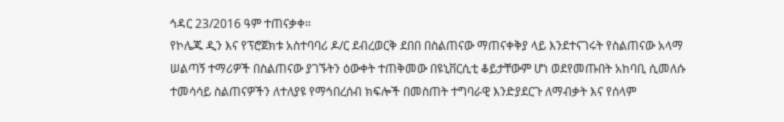ኅዳር 23/2016 ዓም ተጠናቃቀ።
የኮሌጁ ዲን እና የፕሮጀክቱ አስተባባሪ ዶ/ር ደብረወርቅ ደበበ በስልጠናው ማጠናቀቅያ ላይ እንደተናገሩት የስልጠናው አላማ ሠልጣኝ ተማሪዎች በስልጠናው ያገኙትን ዕውቀት ተጠቅመው በዩኒቨርሲቲ ቆይታቸውም ሆነ ወደየመጡበት አከባቢ ሲመለሱ ተመሳሳይ ስልጠናዎችን ለተለያዩ የማኅበረሰብ ክፍሎች በመስጠት ተግባራዊ እንድያደርጉ ለማብቃት እና የሰላም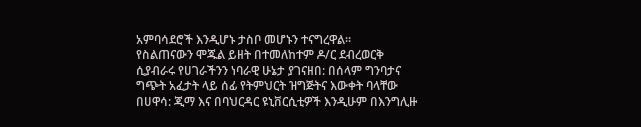አምባሳደሮች እንዲሆኑ ታስቦ መሆኑን ተናግረዋል፡፡
የስልጠናውን ሞጁል ይዘት በተመለከተም ዶ/ር ደብረወርቅ ሲያብራሩ የሀገራችንን ነባራዊ ሁኔታ ያገናዘበ: በሰላም ግንባታና ግጭት አፈታት ላይ ሰፊ የትምህርት ዝግጅትና እውቀት ባላቸው በሀዋሳ: ጂማ እና በባህርዳር ዩኒቨርሲቲዎች እንዲሁም በእንግሊዙ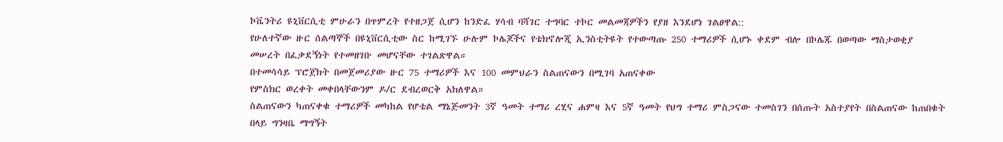ኮቬንትሪ ዩኒቨርሲቲ ምሁራን በጥምረት የተዘጋጀ ሲሆን ከንድፈ ሃሳብ ባሻገር ተግባር ተኮር መልመጃዎችን የያዘ እንደሆነ ገልፀዋል::
የሁለተኛው ዙር ሰልጣኞች በዩኒቨርሲቲው ስር ከሚገኙ ሁሉም ኮሌጆችና የቴክኖሎጂ ኢንስቲትዩት የተውጣጡ 250 ተማሪዎች ሲሆኑ ቀደም ብሎ በኮሌጁ በወጣው ማስታወቂያ መሠረት በፈቃደኝነት የተመዘገቡ መሆናቸው ተገልጽዋል።
በተመሳሳይ ፕሮጀክት በመጀመሪያው ዙር 75 ተማሪዎች እና 100 መምህራን ስልጠናውን በሚገባ አጠናቀው
የምስክር ወረቀት መቀበላቸውንም ዶ/ር ደብረወርቅ አክለዋል።
ስልጠናውን ካጠናቀቁ ተማሪዎች መካከል የሆቴል ማኔጅመንት 3ኛ ዓመት ተማሪ ረሂና ሐምዛ እና 5ኛ ዓመት የህግ ተማሪ ምስጋናው ተመስገን በሰጡት አስተያየት በስልጠናው ከጠበቁት በላይ ግንዛቤ ማግኝት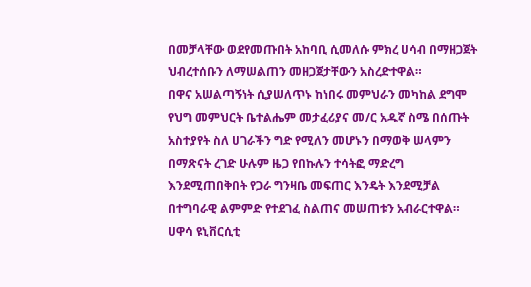በመቻላቸው ወደየመጡበት አከባቢ ሲመለሱ ምክረ ሀሳብ በማዘጋጀት ህብረተሰቡን ለማሠልጠን መዘጋጀታቸውን አስረድተዋል።
በዋና አሠልጣኝነት ሲያሠለጥኑ ከነበሩ መምህራን መካከል ደግሞ የህግ መምህርት ቤተልሔም መታፈሪያና መ/ር አዱኛ ስሜ በሰጡት አስተያየት ስለ ሀገራችን ግድ የሚለን መሆኑን በማወቅ ሠላምን በማጽናት ረገድ ሁሉም ዜጋ የበኩሉን ተሳትፎ ማድረግ እንደሚጠበቅበት የጋራ ግንዛቤ መፍጠር እንዴት እንደሚቻል በተግባራዊ ልምምድ የተደገፈ ስልጠና መሠጠቱን አብራርተዋል።
ሀዋሳ ዩኒቨርሲቲ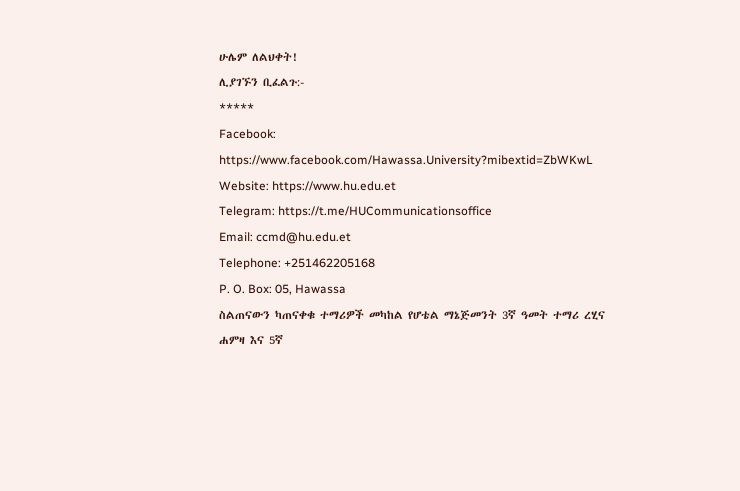ሁሌም ለልህቀት!
ሊያገኙን ቢፈልጉ:-
*****
Facebook: https://www.facebook.com/Hawassa.University?mibextid=ZbWKwL
Website: https://www.hu.edu.et
Telegram: https://t.me/HUCommunicationsoffice
Email: ccmd@hu.edu.et
Telephone: +251462205168
P. O. Box: 05, Hawassa
ስልጠናውን ካጠናቀቁ ተማሪዎች መካከል የሆቴል ማኔጅመንት 3ኛ ዓመት ተማሪ ረሂና ሐምዛ እና 5ኛ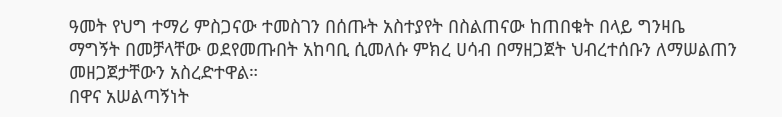ዓመት የህግ ተማሪ ምስጋናው ተመስገን በሰጡት አስተያየት በስልጠናው ከጠበቁት በላይ ግንዛቤ ማግኝት በመቻላቸው ወደየመጡበት አከባቢ ሲመለሱ ምክረ ሀሳብ በማዘጋጀት ህብረተሰቡን ለማሠልጠን መዘጋጀታቸውን አስረድተዋል።
በዋና አሠልጣኝነት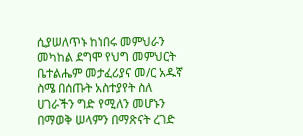ሲያሠለጥኑ ከነበሩ መምህራን መካከል ደግሞ የህግ መምህርት ቤተልሔም መታፈሪያና መ/ር አዱኛ ስሜ በሰጡት አስተያየት ስለ ሀገራችን ግድ የሚለን መሆኑን በማወቅ ሠላምን በማጽናት ረገድ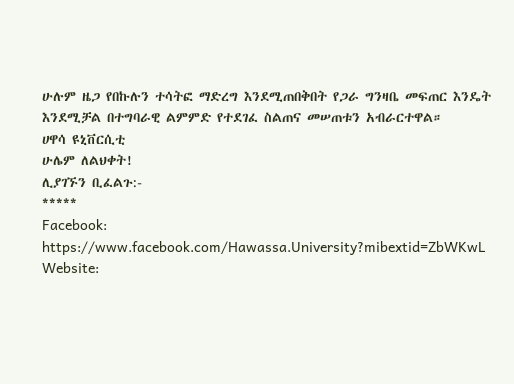ሁሉም ዜጋ የበኩሉን ተሳትፎ ማድረግ እንደሚጠበቅበት የጋራ ግንዛቤ መፍጠር እንዴት እንደሚቻል በተግባራዊ ልምምድ የተደገፈ ስልጠና መሠጠቱን አብራርተዋል።
ሀዋሳ ዩኒቨርሲቲ
ሁሌም ለልህቀት!
ሊያገኙን ቢፈልጉ:-
*****
Facebook: https://www.facebook.com/Hawassa.University?mibextid=ZbWKwL
Website: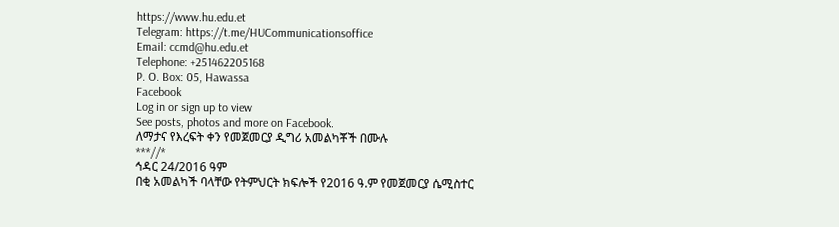https://www.hu.edu.et
Telegram: https://t.me/HUCommunicationsoffice
Email: ccmd@hu.edu.et
Telephone: +251462205168
P. O. Box: 05, Hawassa
Facebook
Log in or sign up to view
See posts, photos and more on Facebook.
ለማታና የእረፍት ቀን የመጀመርያ ዲግሪ አመልካቾች በሙሉ
***//*
ኅዳር 24/2016 ዓም
በቂ አመልካች ባላቸው የትምህርት ክፍሎች የ2016 ዓ.ም የመጀመርያ ሴሚስተር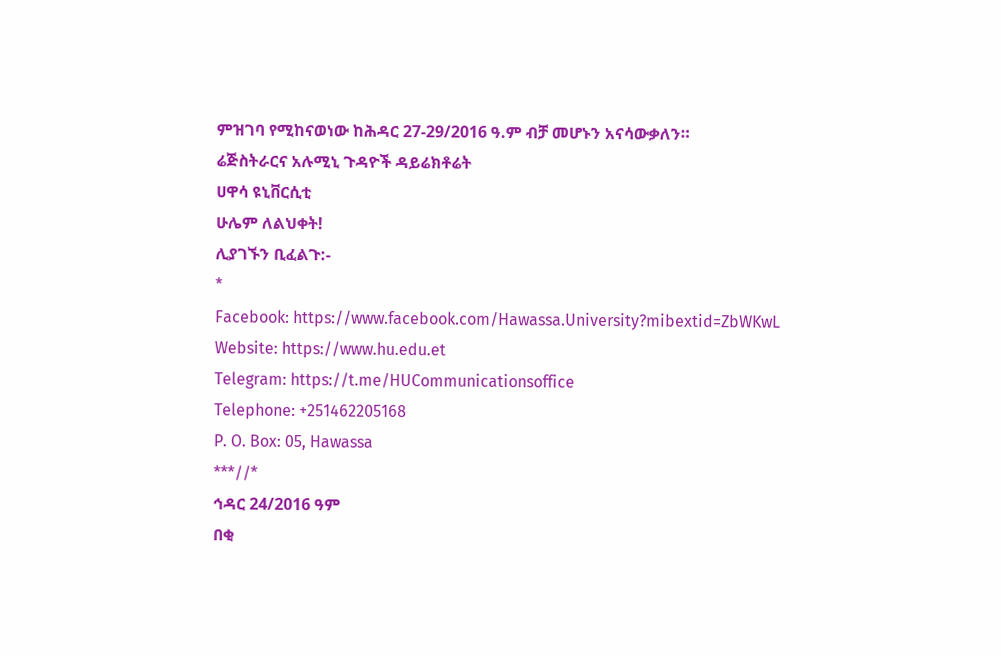ምዝገባ የሚከናወነው ከሕዳር 27-29/2016 ዓ.ም ብቻ መሆኑን አናሳውቃለን።
ሬጅስትራርና አሉሚኒ ጉዳዮች ዳይሬክቶሬት
ሀዋሳ ዩኒቨርሲቲ
ሁሌም ለልህቀት!
ሊያገኙን ቢፈልጉ:-
*
Facebook: https://www.facebook.com/Hawassa.University?mibextid=ZbWKwL
Website: https://www.hu.edu.et
Telegram: https://t.me/HUCommunicationsoffice
Telephone: +251462205168
P. O. Box: 05, Hawassa
***//*
ኅዳር 24/2016 ዓም
በቂ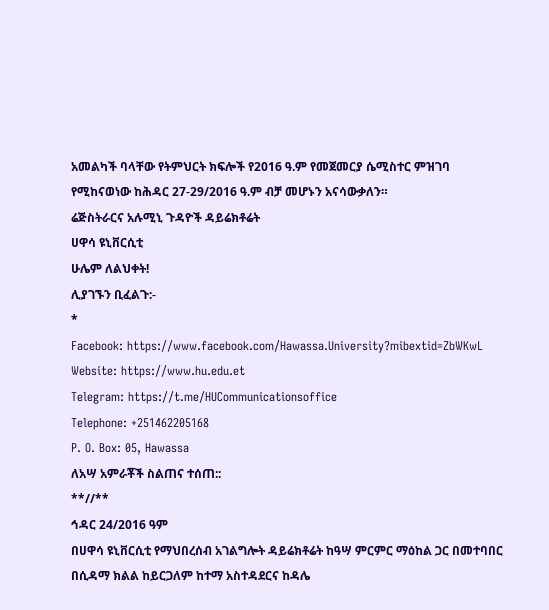አመልካች ባላቸው የትምህርት ክፍሎች የ2016 ዓ.ም የመጀመርያ ሴሚስተር ምዝገባ የሚከናወነው ከሕዳር 27-29/2016 ዓ.ም ብቻ መሆኑን አናሳውቃለን።
ሬጅስትራርና አሉሚኒ ጉዳዮች ዳይሬክቶሬት
ሀዋሳ ዩኒቨርሲቲ
ሁሌም ለልህቀት!
ሊያገኙን ቢፈልጉ:-
*
Facebook: https://www.facebook.com/Hawassa.University?mibextid=ZbWKwL
Website: https://www.hu.edu.et
Telegram: https://t.me/HUCommunicationsoffice
Telephone: +251462205168
P. O. Box: 05, Hawassa
ለአሣ አምራቾች ስልጠና ተሰጠ::
**//**
ኅዳር 24/2016 ዓም
በሀዋሳ ዩኒቨርሲቲ የማህበረሰብ አገልግሎት ዳይሬክቶሬት ከዓሣ ምርምር ማዕከል ጋር በመተባበር በሲዳማ ክልል ከይርጋለም ከተማ አስተዳደርና ከዳሌ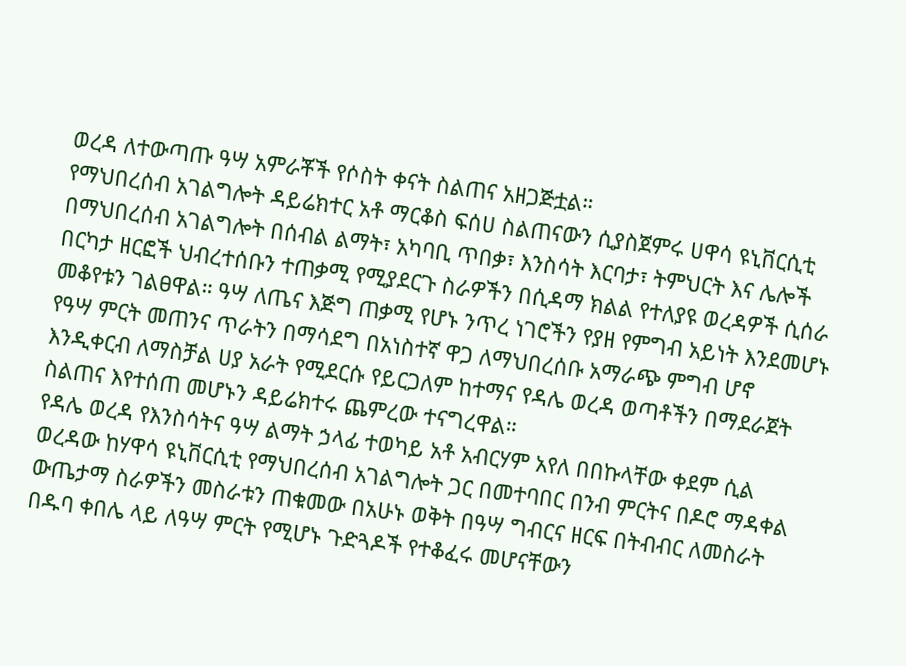ወረዳ ለተውጣጡ ዓሣ አምራቾች የሶስት ቀናት ስልጠና አዘጋጅቷል።
የማህበረሰብ አገልግሎት ዳይሬክተር አቶ ማርቆስ ፍሰሀ ስልጠናውን ሲያስጀምሩ ሀዋሳ ዩኒቨርሲቲ በማህበረሰብ አገልግሎት በሰብል ልማት፣ አካባቢ ጥበቃ፣ እንስሳት እርባታ፣ ትምህርት እና ሌሎች በርካታ ዘርፎች ህብረተሰቡን ተጠቃሚ የሚያደርጉ ስራዎችን በሲዳማ ክልል የተለያዩ ወረዳዎች ሲሰራ መቆየቱን ገልፀዋል። ዓሣ ለጤና እጅግ ጠቃሚ የሆኑ ንጥረ ነገሮችን የያዘ የምግብ አይነት እንደመሆኑ የዓሣ ምርት መጠንና ጥራትን በማሳደግ በአነስተኛ ዋጋ ለማህበረሰቡ አማራጭ ምግብ ሆኖ እንዲቀርብ ለማስቻል ሀያ አራት የሚደርሱ የይርጋለም ከተማና የዳሌ ወረዳ ወጣቶችን በማደራጀት ስልጠና እየተሰጠ መሆኑን ዳይሬክተሩ ጨምረው ተናግረዋል።
የዳሌ ወረዳ የእንስሳትና ዓሣ ልማት ኃላፊ ተወካይ አቶ አብርሃም አየለ በበኩላቸው ቀደም ሲል ወረዳው ከሃዋሳ ዩኒቨርሲቲ የማህበረሰብ አገልግሎት ጋር በመተባበር በንብ ምርትና በዶሮ ማዳቀል ውጤታማ ስራዎችን መስራቱን ጠቁመው በአሁኑ ወቅት በዓሣ ግብርና ዘርፍ በትብብር ለመስራት በዱባ ቀበሌ ላይ ለዓሣ ምርት የሚሆኑ ጉድጓዶች የተቆፈሩ መሆናቸውን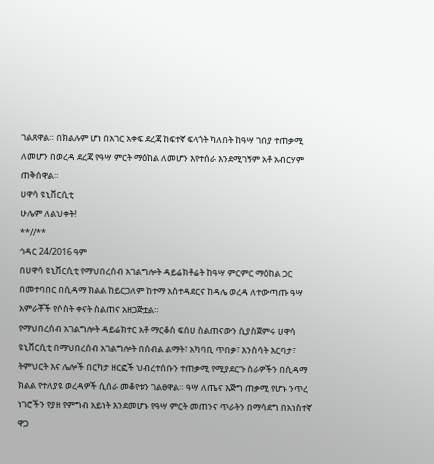ገልጸዋል። በክልሉም ሆነ በአገር አቀፍ ደረጃ ከፍተኛ ፍላጎት ካለበት ከዓሣ ገበያ ተጠቃሚ ለመሆን በወረዳ ደረጃ የዓሣ ምርት ማዕከል ለመሆን እየተሰራ እንደሚገኝም አቶ አብርሃም ጠቅሰዋል።
ሀዋሳ ዩኒቨርሲቲ
ሁሌም ለልህቀት!
**//**
ኅዳር 24/2016 ዓም
በሀዋሳ ዩኒቨርሲቲ የማህበረሰብ አገልግሎት ዳይሬክቶሬት ከዓሣ ምርምር ማዕከል ጋር በመተባበር በሲዳማ ክልል ከይርጋለም ከተማ አስተዳደርና ከዳሌ ወረዳ ለተውጣጡ ዓሣ አምራቾች የሶስት ቀናት ስልጠና አዘጋጅቷል።
የማህበረሰብ አገልግሎት ዳይሬክተር አቶ ማርቆስ ፍሰሀ ስልጠናውን ሲያስጀምሩ ሀዋሳ ዩኒቨርሲቲ በማህበረሰብ አገልግሎት በሰብል ልማት፣ አካባቢ ጥበቃ፣ እንስሳት እርባታ፣ ትምህርት እና ሌሎች በርካታ ዘርፎች ህብረተሰቡን ተጠቃሚ የሚያደርጉ ስራዎችን በሲዳማ ክልል የተለያዩ ወረዳዎች ሲሰራ መቆየቱን ገልፀዋል። ዓሣ ለጤና እጅግ ጠቃሚ የሆኑ ንጥረ ነገሮችን የያዘ የምግብ አይነት እንደመሆኑ የዓሣ ምርት መጠንና ጥራትን በማሳደግ በአነስተኛ ዋጋ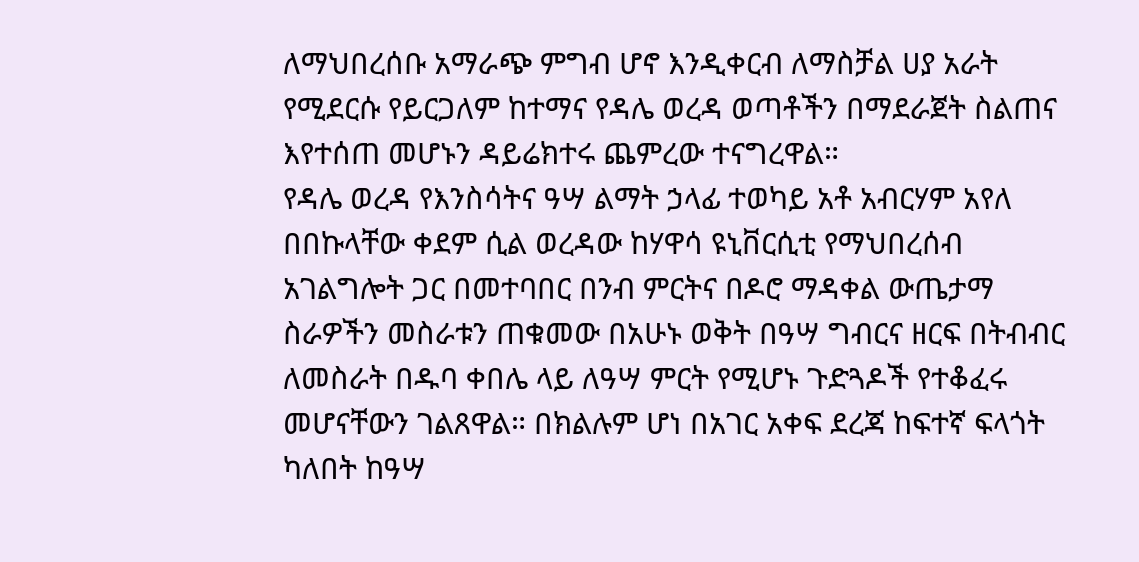ለማህበረሰቡ አማራጭ ምግብ ሆኖ እንዲቀርብ ለማስቻል ሀያ አራት የሚደርሱ የይርጋለም ከተማና የዳሌ ወረዳ ወጣቶችን በማደራጀት ስልጠና እየተሰጠ መሆኑን ዳይሬክተሩ ጨምረው ተናግረዋል።
የዳሌ ወረዳ የእንስሳትና ዓሣ ልማት ኃላፊ ተወካይ አቶ አብርሃም አየለ በበኩላቸው ቀደም ሲል ወረዳው ከሃዋሳ ዩኒቨርሲቲ የማህበረሰብ አገልግሎት ጋር በመተባበር በንብ ምርትና በዶሮ ማዳቀል ውጤታማ ስራዎችን መስራቱን ጠቁመው በአሁኑ ወቅት በዓሣ ግብርና ዘርፍ በትብብር ለመስራት በዱባ ቀበሌ ላይ ለዓሣ ምርት የሚሆኑ ጉድጓዶች የተቆፈሩ መሆናቸውን ገልጸዋል። በክልሉም ሆነ በአገር አቀፍ ደረጃ ከፍተኛ ፍላጎት ካለበት ከዓሣ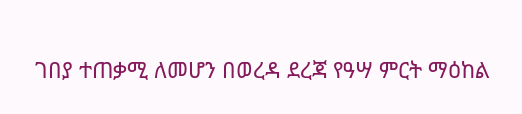ገበያ ተጠቃሚ ለመሆን በወረዳ ደረጃ የዓሣ ምርት ማዕከል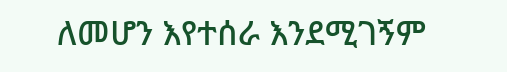ለመሆን እየተሰራ እንደሚገኝም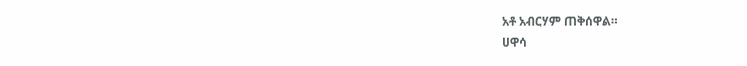አቶ አብርሃም ጠቅሰዋል።
ሀዋሳ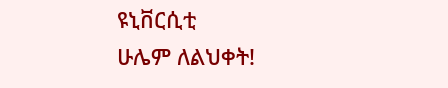ዩኒቨርሲቲ
ሁሌም ለልህቀት!